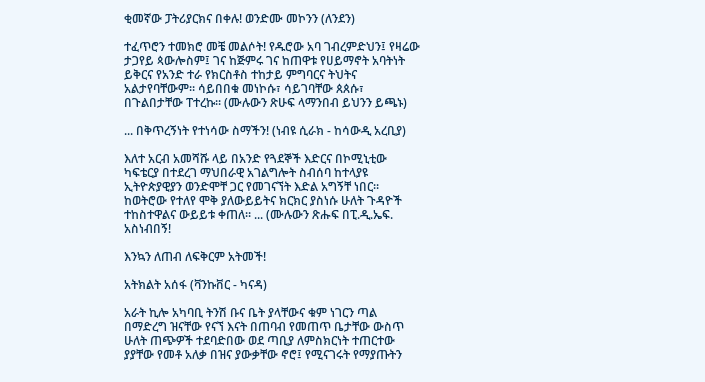ቂመኛው ፓትሪያርክና በቀሉ! ወንድሙ መኮንን (ለንደን)

ተፈጥሮን ተመክሮ መቼ መልሶት! የዱሮው አባ ገብረምድህን፤ የዛሬው ታጋየይ ጳውሎስም፤ ገና ከጅምሩ ገና ከጠዋቱ የሀይማኖት አባትነት ይቅርና የአንድ ተራ የክርስቶስ ተከታይ ምግባርና ትህትና አልታየባቸውም። ሳይበበቁ መነኮሱ፣ ሳይገባቸው ጰጰሱ፣ በጉልበታቸው ፐተረኩ። (ሙሉውን ጽሁፍ ላማንበብ ይህንን ይጫኑ)

... በቅጥረኝነት የተነሳው ስማችን! (ነብዩ ሲራክ - ከሳውዲ አረቢያ)

እለተ አርብ አመሻሹ ላይ በአንድ የጓደኞች እድርና በኮሚኒቲው ካፍቴርያ በተደረገ ማህበራዊ አገልግሎት ስብሰባ ከተላያዩ ኢትዮጵያዊያን ወንድሞቸ ጋር የመገናኘት እድል አግኝቸ ነበር። ከወትሮው የተለየ ሞቅ ያለውይይትና ክርክር ያስነሱ ሁለት ጉዳዮች ተከስተዋልና ውይይቱ ቀጠለ። ... (ሙሉውን ጽሑፍ በፒ.ዲ.ኤፍ. አስነብበኝ!

እንኳን ለጠብ ለፍቅርም አትመች!

አትክልት አሰፋ (ቫንኩቨር - ካናዳ)

አራት ኪሎ አካባቢ ትንሽ ቡና ቤት ያላቸውና ቁም ነገርን ጣል በማድረግ ዝናቸው የናኘ እናት በጠባብ የመጠጥ ቤታቸው ውስጥ ሁለት ጠጭዎች ተደባድበው ወደ ጣቢያ ለምስክርነት ተጠርተው ያያቸው የመቶ አለቃ በዝና ያውቃቸው ኖሮ፤ የሚናገሩት የማያጡትን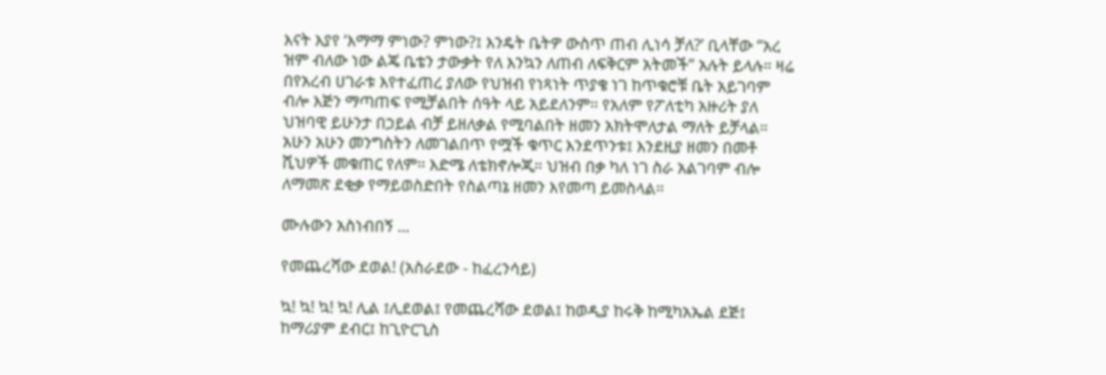እናት እያየ ‘እማማ ምነው? ምነው?፤ እንዴት ቤትዎ ውስጥ ጠብ ሊነሳ ቻለ?’ ቢላቸው “አረ ዝም ብለው ነው ልጄ ቤቴን ታውቃት የለ እንኳን ለጠብ ለፍቅርም አትመች” አሉት ይላሉ። ዛሬ በየአረብ ሀገራቱ እየተፈጠረ ያለው የህዝብ የነጻነት ጥያቄ ነገ ከጥቁሮቹ ቤት አይገባም ብሎ እጅን ማጣጠፍ የሚቻልበት ሰዓት ላይ አይደለንም። የአለም የፖለቲካ አዙሪት ያለ ህዝባዊ ይሁንታ በኃይል ብቻ ይዘለቃል የሚባልበት ዘመን አክትሞለታል ማለት ይቻላል። አሁን አሁን መንግስትን ለመገልበጥ የሟች ቁጥር እንደጥንቱ፤ እንደዚያ ዘመን በመቶ ሺህዎች መቁጠር የለም። እድሜ ለቴክኖሎጂ። ህዝብ በቃ ካለ ነገ ስራ አልገባም ብሎ ለማመጽ ደቂቃ የማይወስድበት የስልጣኔ ዘመን እየመጣ ይመስላል።

ሙሉውን አስነብበኝ ...

የመጨረሻው ደወል! (አስራደው - ከፈረንሳይ)

ኳ! ኳ! ኳ! ኳ! ሊል ፤ሊደወል፤ የመጨረሻው ደወል፤ ከወዲያ ከሩቅ ከሚካአኤል ደጅ፤ ከማሪያም ደብር፤ ከጊዮርጊስ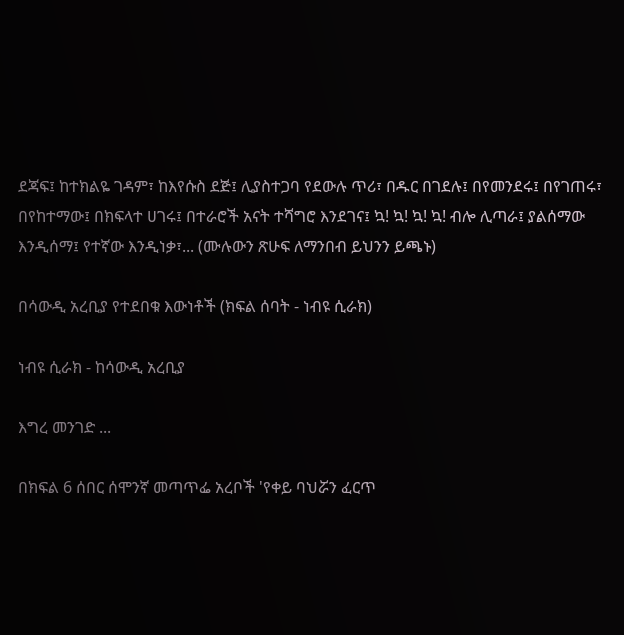ደጃፍ፤ ከተክልዬ ገዳም፣ ከእየሱስ ደጅ፤ ሊያስተጋባ የደውሉ ጥሪ፣ በዱር በገደሉ፤ በየመንደሩ፤ በየገጠሩ፣ በየከተማው፤ በክፍላተ ሀገሩ፤ በተራሮች አናት ተሻግሮ እንደገና፤ ኳ! ኳ! ኳ! ኳ! ብሎ ሊጣራ፤ ያልሰማው እንዲሰማ፤ የተኛው እንዲነቃ፣... (ሙሉውን ጽሁፍ ለማንበብ ይህንን ይጫኑ)

በሳውዲ አረቢያ የተደበቁ እውነቶች (ክፍል ሰባት - ነብዩ ሲራክ)

ነብዩ ሲራክ - ከሳውዲ አረቢያ

እግረ መንገድ ...

በክፍል 6 ሰበር ሰሞንኛ መጣጥፌ አረቦች 'የቀይ ባህሯን ፈርጥ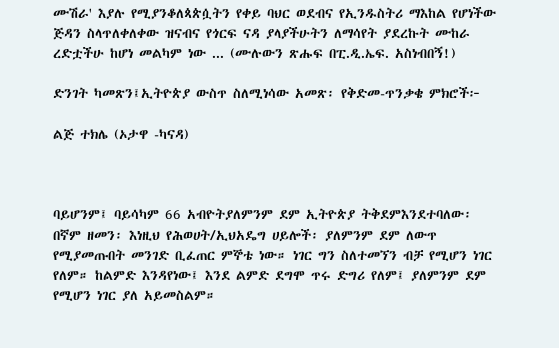ሙሽራ' እያሉ የሚያንቆለጳጵሷትን የቀይ ባህር ወደብና የኢንዱስትሪ ማእከል የሆነችው ጅዳን ስላጥለቀለቀው ዝናብና የጎርፍ ናዳ ያላያችሁትን ለማሳየት ያደረኩት ሙከራ ረድቷችሁ ከሆነ መልካም ነው ... (ሙሉውን ጽሑፍ በፒ.ዲ.ኤፍ. አስነብበኝ!)

ድንገት ካመጽን፤ኢትዮጵያ ውስጥ ስለሚነሳው አመጽ፡ የቅድመ-ጥንቃቄ ምክሮች፦

ልጅ ተክሌ (ኦታዋ -ካናዳ)



ባይሆንም፤ ባይሳካም 66 አብዮትያለምንም ደም ኢትዮጵያ ትቅደምእንደተባለው፡ በኛም ዘመን፡ እነዚህ የሕወሀት/ኢህአዴግ ሀይሎች፡ ያለምንም ደም ለውጥ የሚያመጡበት መንገድ ቢፈጠር ምኞቴ ነው። ነገር ግን ስለተመኘን ብቻ የሚሆን ነገር የለም። ከልምድ እንዳየነው፤ እንደ ልምድ ደግሞ ጥሩ ድግሪ የለም፤ ያለምንም ደም የሚሆን ነገር ያለ አይመስልም።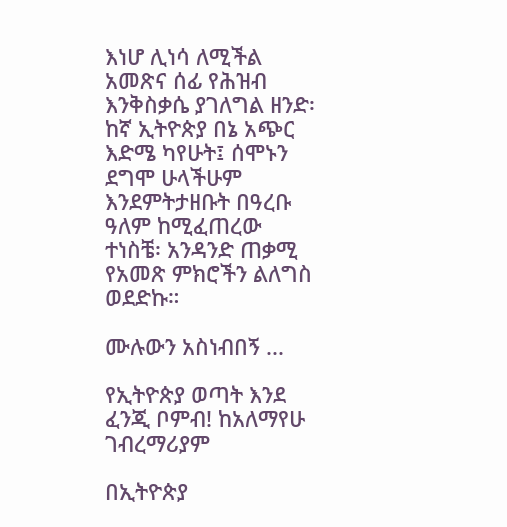እነሆ ሊነሳ ለሚችል አመጽና ሰፊ የሕዝብ እንቅስቃሴ ያገለግል ዘንድ፡ ከኛ ኢትዮጵያ በኔ አጭር እድሜ ካየሁት፤ ሰሞኑን ደግሞ ሁላችሁም እንደምትታዘቡት በዓረቡ ዓለም ከሚፈጠረው ተነስቼ፡ አንዳንድ ጠቃሚ የአመጽ ምክሮችን ልለግስ ወደድኩ።

ሙሉውን አስነብበኝ ...

የኢትዮጵያ ወጣት እንደ ፈንጂ ቦምብ! ከአለማየሁ ገብረማሪያም

በኢትዮጵያ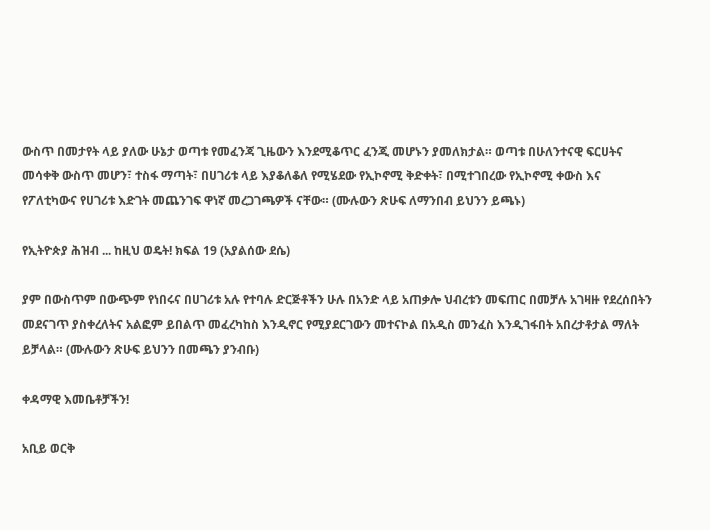ውስጥ በመታየት ላይ ያለው ሁኔታ ወጣቱ የመፈንጃ ጊዜውን እንደሚቆጥር ፈንጂ መሆኑን ያመለክታል። ወጣቱ በሁለንተናዊ ፍርሀትና መሳቀቅ ውስጥ መሆን፣ ተስፋ ማጣት፣ በሀገሪቱ ላይ እያቆለቆለ የሚሄደው የኢኮኖሚ ቅድቀት፣ በሚተገበረው የኢኮኖሚ ቀውስ እና የፖለቲካውና የሀገሪቱ እድገት መጨንገፍ ዋነኛ መረጋገጫዎች ናቸው። (ሙሉውን ጽሁፍ ለማንበብ ይህንን ይጫኑ)

የኢትዮጵያ ሕዝብ ... ከዚህ ወዴት! ክፍል 19 (አያልሰው ደሴ)

ያም በውስጥም በውጭም የነበሩና በሀገሪቱ አሉ የተባሉ ድርጅቶችን ሁሉ በአንድ ላይ አጠቃሎ ህብረቱን መፍጠር በመቻሉ አገዛዙ የደረሰበትን መደናገጥ ያስቀረለትና አልፎም ይበልጥ መፈረካከስ እንዲኖር የሚያደርገውን መተናኮል በአዲስ መንፈስ እንዲገፋበት አበረታቶታል ማለት ይቻላል። (ሙሉውን ጽሁፍ ይህንን በመጫን ያንብቡ)

ቀዳማዊ እመቤቶቻችን!

አቢይ ወርቅ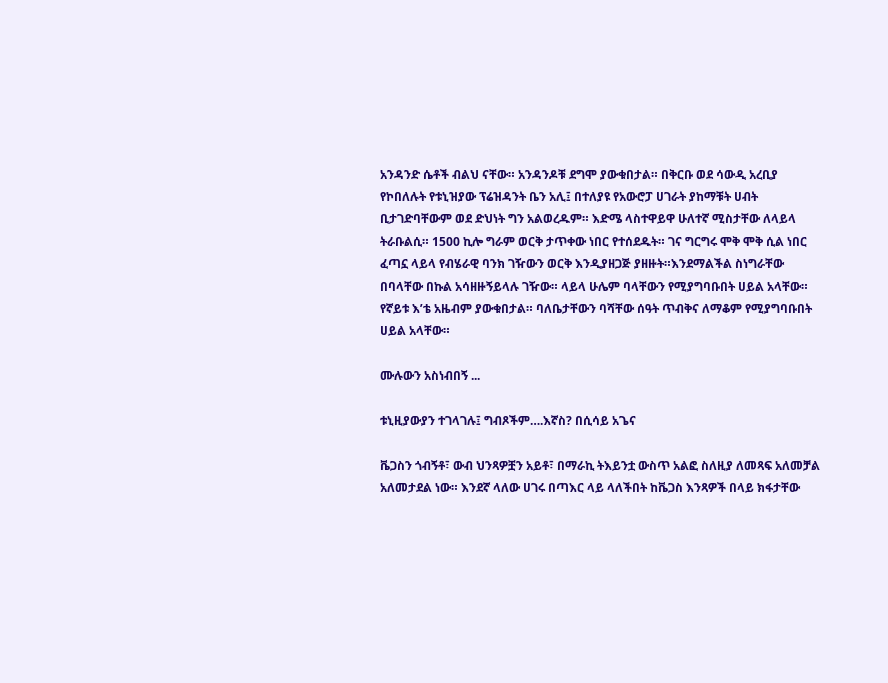አንዳንድ ሴቶች ብልህ ናቸው። አንዳንዶቹ ደግሞ ያውቁበታል። በቅርቡ ወደ ሳውዲ አረቢያ የኮበለሉት የቱኒዝያው ፕሬዝዳንት ቤን አሊ፤ በተለያዩ የአውሮፓ ሀገራት ያከማቹት ሀብት ቢታገድባቸውም ወደ ድህነት ግን አልወረዱም። እድሜ ላስተዋይዋ ሁለተኛ ሚስታቸው ለላይላ ትራቡልሲ። 1500 ኪሎ ግራም ወርቅ ታጥቀው ነበር የተሰደዱት። ገና ግርግሩ ሞቅ ሞቅ ሲል ነበር ፈጣኗ ላይላ የብሄራዊ ባንክ ገዥውን ወርቅ እንዲያዘጋጅ ያዘዙት።እንደማልችል ስነግራቸው በባላቸው በኩል አሳዘዙኝይላሉ ገዥው። ላይላ ሁሌም ባላቸውን የሚያግባቡበት ሀይል አላቸው። የኛይቱ እ’ቴ አዜብም ያውቁበታል። ባለቤታቸውን ባሻቸው ሰዓት ጥብቅና ለማቆም የሚያግባቡበት ሀይል አላቸው።

ሙሉውን አስነብበኝ ...

ቱኒዚያውያን ተገላገሉ፤ ግብጾችም….እኛስ? በሲሳይ አጌና

ቬጋስን ጎብኝቶ፣ ውብ ህንጻዎቿን አይቶ፣ በማራኪ ትእይንቷ ውስጥ አልፎ ስለዚያ ለመጻፍ አለመቻል አለመታደል ነው። እንደኛ ላለው ሀገሩ በጣእር ላይ ላለችበት ከቬጋስ እንጻዎች በላይ ክፋታቸው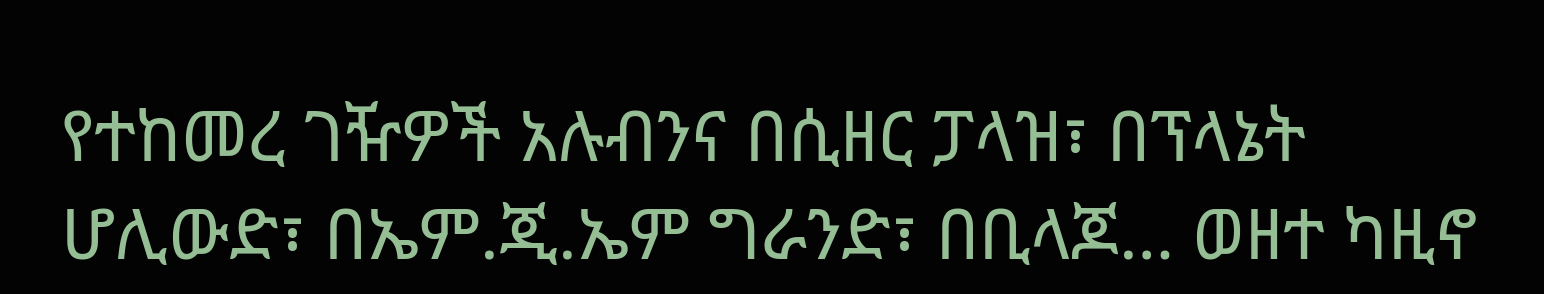የተከመረ ገዥዎች አሉብንና በሲዘር ፓላዝ፣ በፕላኔት ሆሊውድ፣ በኤም.ጂ.ኤም ግራንድ፣ በቢላጆ… ወዘተ ካዚኖ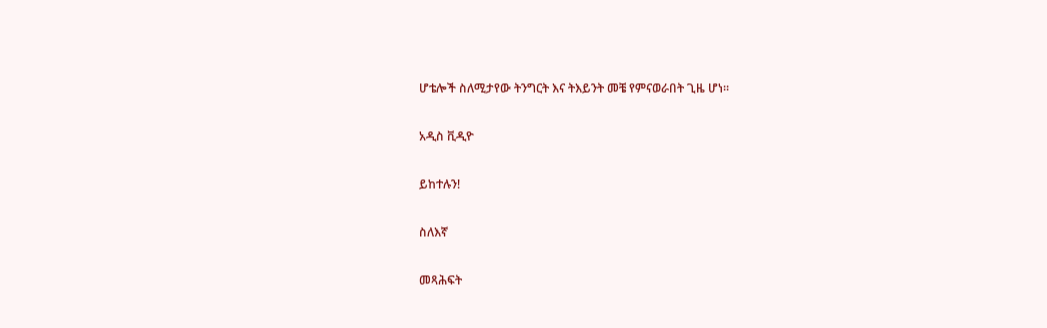ሆቴሎች ስለሚታየው ትንግርት እና ትእይንት መቼ የምናወራበት ጊዜ ሆነ።

አዲስ ቪዲዮ

ይከተሉን!

ስለእኛ

መጻሕፍት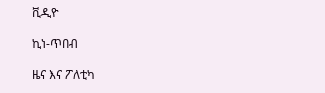ቪዲዮ

ኪነ-ጥበብ

ዜና እና ፖለቲካ